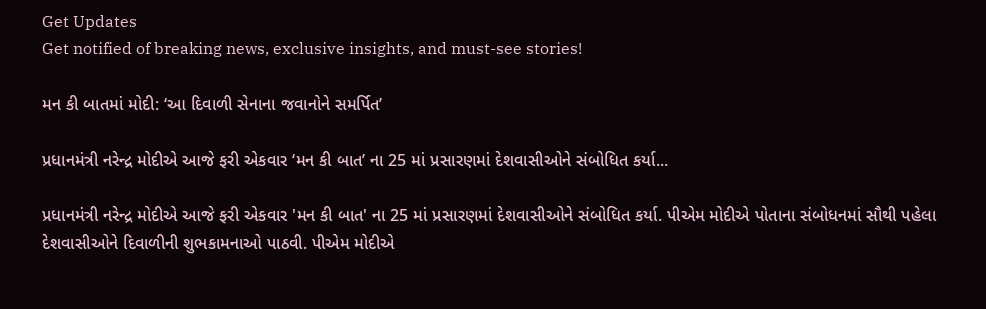Get Updates
Get notified of breaking news, exclusive insights, and must-see stories!

મન કી બાતમાં મોદી: ‘આ દિવાળી સેનાના જવાનોને સમર્પિત’

પ્રધાનમંત્રી નરેન્દ્ર મોદીએ આજે ફરી એકવાર ‘મન કી બાત’ ના 25 માં પ્રસારણમાં દેશવાસીઓને સંબોધિત કર્યા...

પ્રધાનમંત્રી નરેન્દ્ર મોદીએ આજે ફરી એકવાર 'મન કી બાત' ના 25 માં પ્રસારણમાં દેશવાસીઓને સંબોધિત કર્યા. પીએમ મોદીએ પોતાના સંબોધનમાં સૌથી પહેલા દેશવાસીઓને દિવાળીની શુભકામનાઓ પાઠવી. પીએમ મોદીએ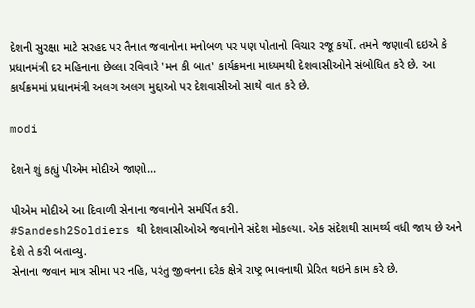દેશની સુરક્ષા માટે સરહદ પર તૈનાત જવાનોના મનોબળ પર પણ પોતાનો વિચાર રજૂ કર્યો. તમને જણાવી દઇએ કે પ્રધાનમંત્રી દર મહિનાના છેલ્લા રવિવારે 'મન કી બાત' કાર્યક્રમના માધ્યમથી દેશવાસીઓને સંબોધિત કરે છે. આ કાર્યક્રમમાં પ્રધાનમંત્રી અલગ અલગ મુદ્દાઓ પર દેશવાસીઓ સાથે વાત કરે છે.

modi

દેશને શું કહ્યું પીએમ મોદીએ જાણો...

પીએમ મોદીએ આ દિવાળી સેનાના જવાનોને સમર્પિત કરી.
#Sandesh2Soldiers થી દેશવાસીઓએ જવાનોને સંદેશ મોકલ્યા. એક સંદેશથી સામર્થ્ય વધી જાય છે અને દેશે તે કરી બતાવ્યુ.
સેનાના જવાન માત્ર સીમા પર નહિ, પરંતુ જીવનના દરેક ક્ષેત્રે રાષ્ટ્ર ભાવનાથી પ્રેરિત થઇને કામ કરે છે.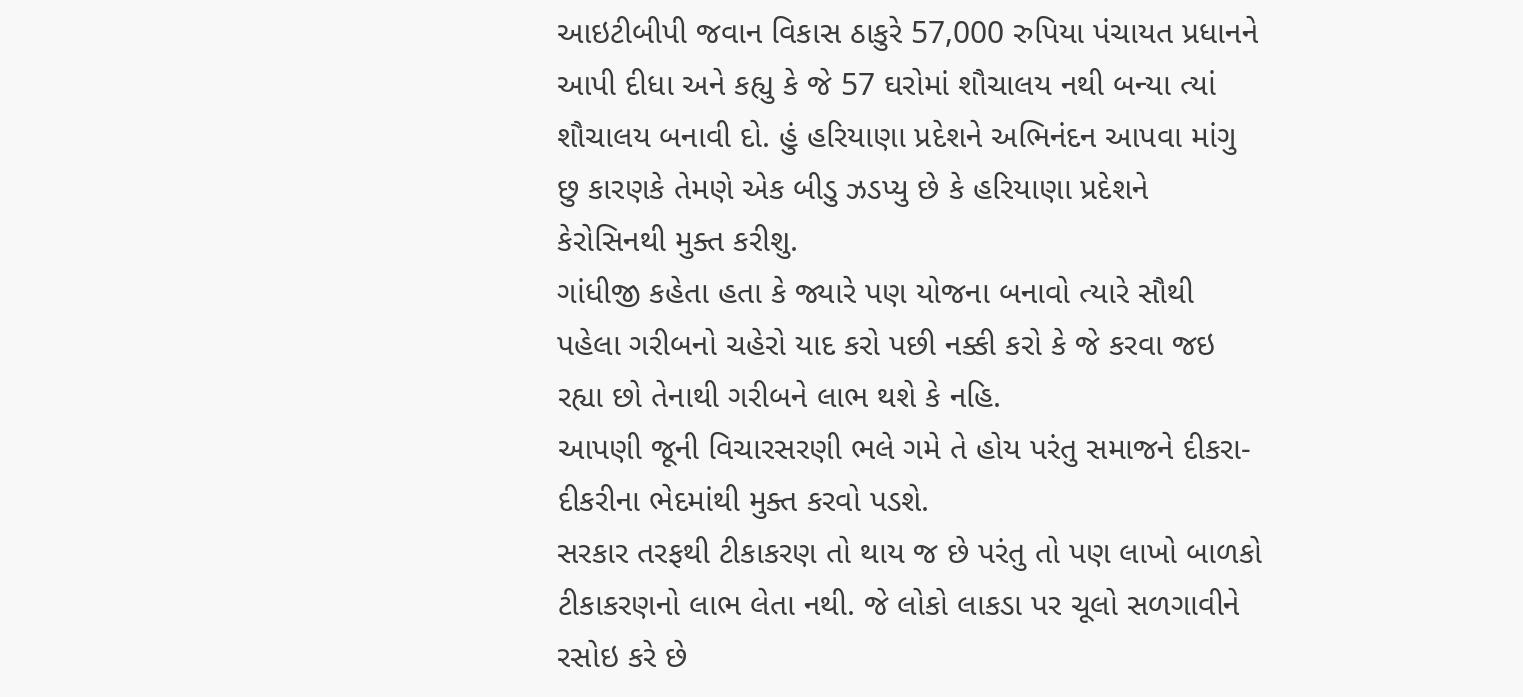આઇટીબીપી જવાન વિકાસ ઠાકુરે 57,000 રુપિયા પંચાયત પ્રધાનને આપી દીધા અને કહ્યુ કે જે 57 ઘરોમાં શૌચાલય નથી બન્યા ત્યાં શૌચાલય બનાવી દો. હું હરિયાણા પ્રદેશને અભિનંદન આપવા માંગુ છુ કારણકે તેમણે એક બીડુ ઝડપ્યુ છે કે હરિયાણા પ્રદેશને કેરોસિનથી મુક્ત કરીશુ.
ગાંધીજી કહેતા હતા કે જ્યારે પણ યોજના બનાવો ત્યારે સૌથી પહેલા ગરીબનો ચહેરો યાદ કરો પછી નક્કી કરો કે જે કરવા જઇ રહ્યા છો તેનાથી ગરીબને લાભ થશે કે નહિ.
આપણી જૂની વિચારસરણી ભલે ગમે તે હોય પરંતુ સમાજને દીકરા-દીકરીના ભેદમાંથી મુક્ત કરવો પડશે.
સરકાર તરફથી ટીકાકરણ તો થાય જ છે પરંતુ તો પણ લાખો બાળકો ટીકાકરણનો લાભ લેતા નથી. જે લોકો લાકડા પર ચૂલો સળગાવીને રસોઇ કરે છે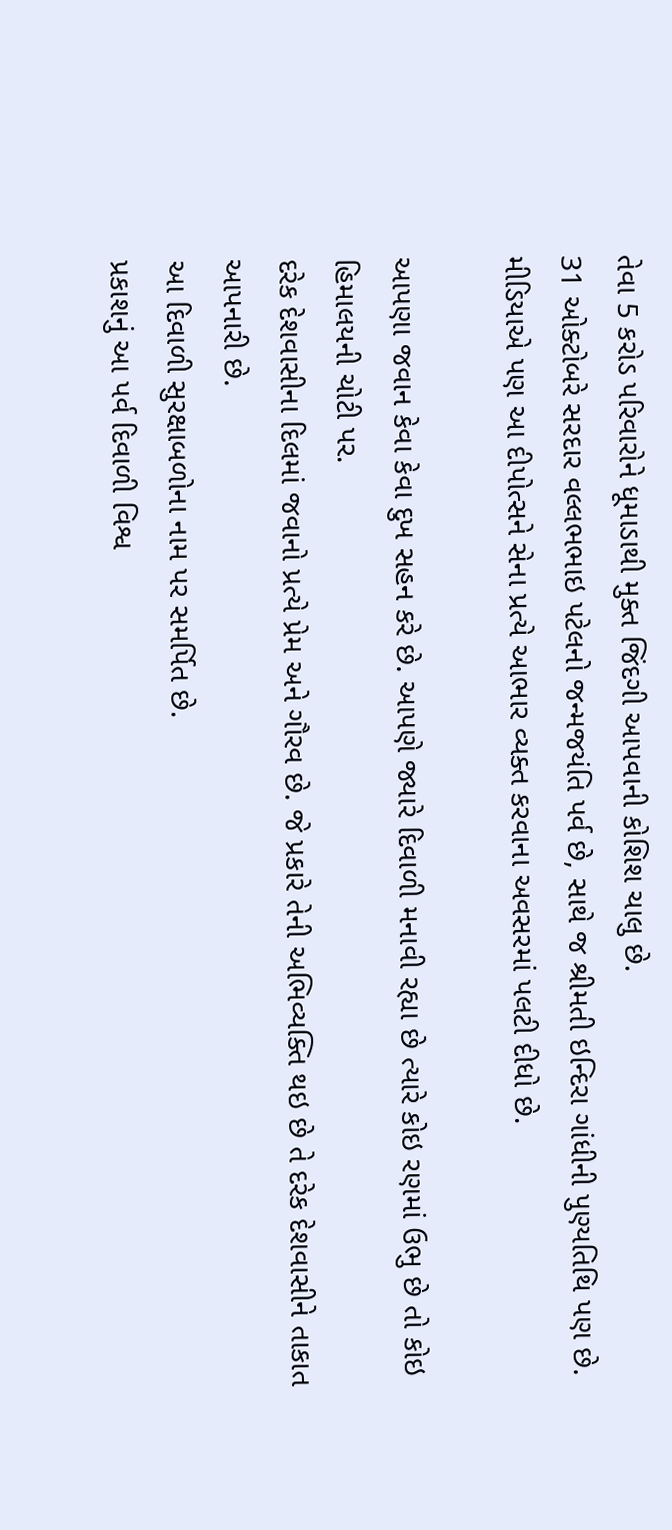તેવા 5 કરોડ પરિવારોને ધૂમાડાથી મુક્ત જિંદગી આપવાની કોશિશ ચાલુ છે.
31 ઓક્ટોબરે સરદાર વલ્લભભાઇ પટેલનો જન્મજયંતિ પર્વ છે, સાથે જ શ્રીમતી ઇન્દિરા ગાંધીની પુણ્યતિથિ પણ છે.
મીડિયાએ પણ આ દીપોત્સને સેના પ્રત્યે આભાર વ્યક્ત કરવાના અવસરમાં પલટી દીધો છે.

આપણા જવાન કેવા કેવા દુખ સહન કરે છે. આપણે જ્યારે દિવાળી મનાવી રહ્યા છે ત્યારે કોઇ રણમાં ઉભુ છે તો કોઇ હિમાલયની ચોટી પર.
દરેક દેશવાસીના દિલમાં જવાનો પ્રત્યે પ્રેમ અને ગૌરવ છે. જે પ્રકારે તેની અભિવ્યક્તિ થઇ છે તે દરેક દેશવાસીને તાકાત આપનારી છે.
આ દિવાળી સુરક્ષાબળોના નામ પર સમર્પિત છે.
પ્રકાશનું આ પર્વ દિવાળી વિશ્વ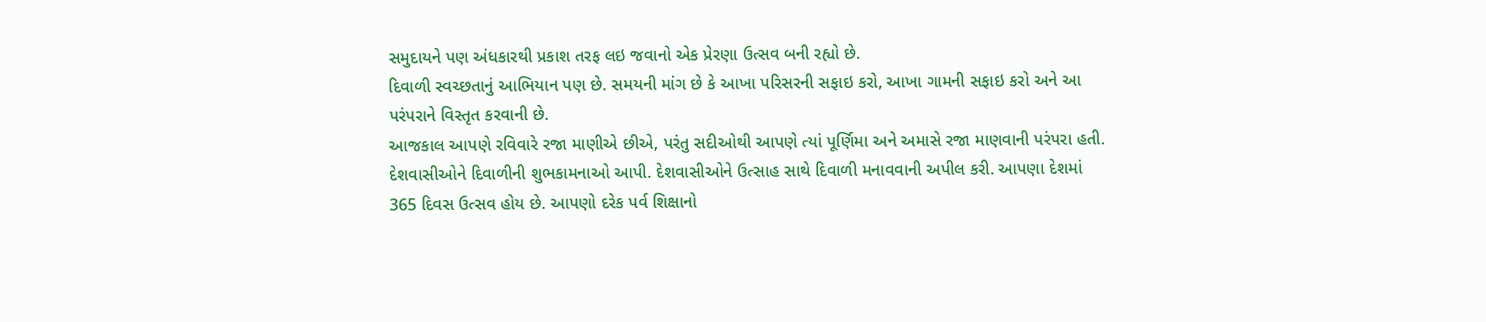સમુદાયને પણ અંધકારથી પ્રકાશ તરફ લઇ જવાનો એક પ્રેરણા ઉત્સવ બની રહ્યો છે.
દિવાળી સ્વચ્છતાનું આભિયાન પણ છે. સમયની માંગ છે કે આખા પરિસરની સફાઇ કરો, આખા ગામની સફાઇ કરો અને આ પરંપરાને વિસ્તૃત કરવાની છે.
આજકાલ આપણે રવિવારે રજા માણીએ છીએ, પરંતુ સદીઓથી આપણે ત્યાં પૂર્ણિમા અને અમાસે રજા માણવાની પરંપરા હતી.
દેશવાસીઓને દિવાળીની શુભકામનાઓ આપી. દેશવાસીઓને ઉત્સાહ સાથે દિવાળી મનાવવાની અપીલ કરી. આપણા દેશમાં 365 દિવસ ઉત્સવ હોય છે. આપણો દરેક પર્વ શિક્ષાનો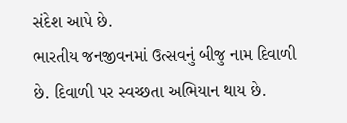સંદેશ આપે છે.
ભારતીય જનજીવનમાં ઉત્સવનું બીજુ નામ દિવાળી છે. દિવાળી પર સ્વચ્છતા અભિયાન થાય છે.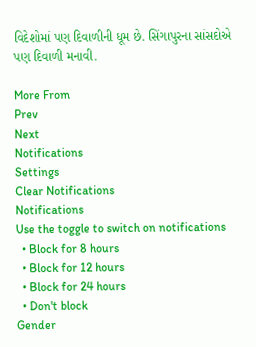વિદેશોમાં પણ દિવાળીની ધૂમ છે. સિંગાપુરના સાંસદોએ પણ દિવાળી મનાવી.

More From
Prev
Next
Notifications
Settings
Clear Notifications
Notifications
Use the toggle to switch on notifications
  • Block for 8 hours
  • Block for 12 hours
  • Block for 24 hours
  • Don't block
Gender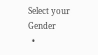Select your Gender
  •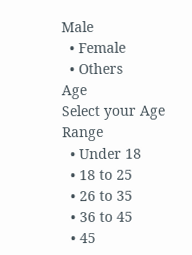Male
  • Female
  • Others
Age
Select your Age Range
  • Under 18
  • 18 to 25
  • 26 to 35
  • 36 to 45
  • 45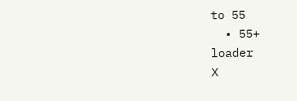to 55
  • 55+
loader
X